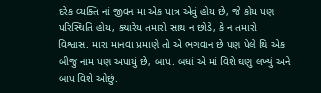દરેક વ્યક્તિ નાં જીવન મા એક પાત્ર એવું હોય છે, જે કોય પણ પરિસ્થિતિ હોય, ક્યારેય તમારો સાથ ન છોડે, કે ન તમારો વિશ્વાસ. મારા માનવા પ્રમાણે તો એ ભગવાન છે પણ પેલે થિ એક બીજુ નામ પણ અપાયું છે, બાપ. બધાં એ માં વિશે ઘણુ લખ્યું અને બાપ વિશે ઓછું.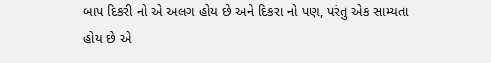બાપ દિકરી નો એ અલગ હોય છે અને દિકરા નો પણ, પરંતુ એક સામ્યતા હોય છે એ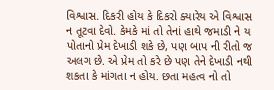વિશ્વાસ. દિકરી હોય કે દિકરો ક્યારેય એ વિશ્વાસ ન તૂટવા દેવો. કેમકે માં તો તેનાં હાથે જમાડી ને ય પોતાનો પ્રેમ દેખાડી શકે છે, પણ બાપ ની રીતો જ અલગ છે. એ પ્રેમ તો કરે છે પણ તેને દેખાડી નથી શકતા કે માંગતા ન હોય. છતા મહત્વ નો તો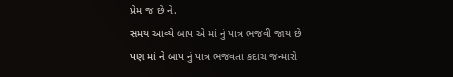પ્રેમ જ છે ને.
સમય આવ્યે બાપ એ માં નું પાત્ર ભજવી જાય છે
પણ માં ને બાપ નું પાત્ર ભજવતા કદાચ જન્મારો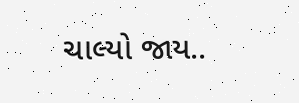ચાલ્યો જાય..